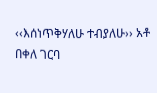‹‹እሰነጥቅሃለሁ ተብያለሁ›› አቶ በቀለ ገርባ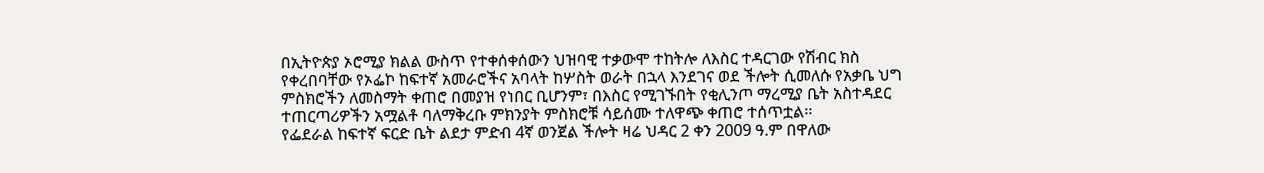በኢትዮጵያ ኦሮሚያ ክልል ውስጥ የተቀሰቀሰውን ህዝባዊ ተቃውሞ ተከትሎ ለእስር ተዳርገው የሽብር ክስ የቀረበባቸው የኦፌኮ ከፍተኛ አመራሮችና አባላት ከሦስት ወራት በኋላ እንደገና ወደ ችሎት ሲመለሱ የአቃቤ ህግ ምስክሮችን ለመስማት ቀጠሮ በመያዝ የነበር ቢሆንም፣ በእስር የሚገኙበት የቂሊንጦ ማረሚያ ቤት አስተዳደር ተጠርጣሪዎችን አሟልቶ ባለማቅረቡ ምክንያት ምስክሮቹ ሳይሰሙ ተለዋጭ ቀጠሮ ተሰጥቷል፡፡
የፌደራል ከፍተኛ ፍርድ ቤት ልደታ ምድብ 4ኛ ወንጀል ችሎት ዛሬ ህዳር 2 ቀን 2009 ዓ.ም በዋለው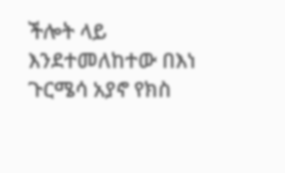ችሎት ላይ እንደተመለከተው በእነ ጉርሜሳ አያኖ የክስ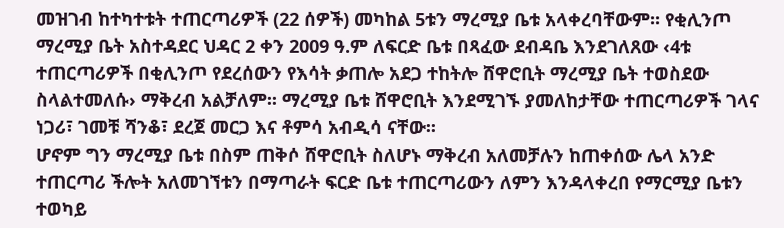መዝገብ ከተካተቱት ተጠርጣሪዎች (22 ሰዎች) መካከል 5ቱን ማረሚያ ቤቱ አላቀረባቸውም፡፡ የቂሊንጦ ማረሚያ ቤት አስተዳደር ህዳር 2 ቀን 2009 ዓ.ም ለፍርድ ቤቱ በጻፈው ደብዳቤ እንደገለጸው ‹4ቱ ተጠርጣሪዎች በቂሊንጦ የደረሰውን የእሳት ቃጠሎ አደጋ ተከትሎ ሸዋሮቢት ማረሚያ ቤት ተወስደው ስላልተመለሱ› ማቅረብ አልቻለም፡፡ ማረሚያ ቤቱ ሸዋሮቢት እንደሚገኙ ያመለከታቸው ተጠርጣሪዎች ገላና ነጋሪ፣ ገመቹ ሻንቆ፣ ደረጀ መርጋ እና ቶምሳ አብዲሳ ናቸው፡፡
ሆኖም ግን ማረሚያ ቤቱ በስም ጠቅሶ ሸዋሮቢት ስለሆኑ ማቅረብ አለመቻሉን ከጠቀሰው ሌላ አንድ ተጠርጣሪ ችሎት አለመገኘቱን በማጣራት ፍርድ ቤቱ ተጠርጣሪውን ለምን እንዳላቀረበ የማርሚያ ቤቱን ተወካይ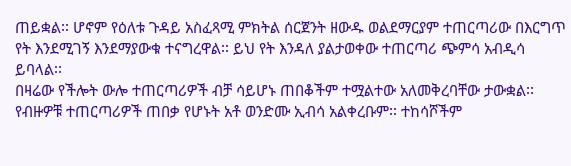ጠይቋል፡፡ ሆኖም የዕለቱ ጉዳይ አስፈጻሚ ምክትል ሰርጀንት ዘውዱ ወልደማርያም ተጠርጣሪው በእርግጥ የት እንደሚገኝ እንደማያውቁ ተናግረዋል፡፡ ይህ የት እንዳለ ያልታወቀው ተጠርጣሪ ጭምሳ አብዲሳ ይባላል፡፡
በዛሬው የችሎት ውሎ ተጠርጣሪዎች ብቻ ሳይሆኑ ጠበቆችም ተሟልተው አለመቅረባቸው ታውቋል፡፡ የብዙዎቹ ተጠርጣሪዎች ጠበቃ የሆኑት አቶ ወንድሙ ኢብሳ አልቀረቡም፡፡ ተከሳሾችም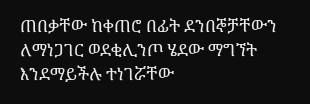ጠበቃቸው ከቀጠሮ በፊት ደንበኞቻቸውን ለማነጋገር ወደቂሊንጦ ሄደው ማግኘት እንደማይችሉ ተነገሯቸው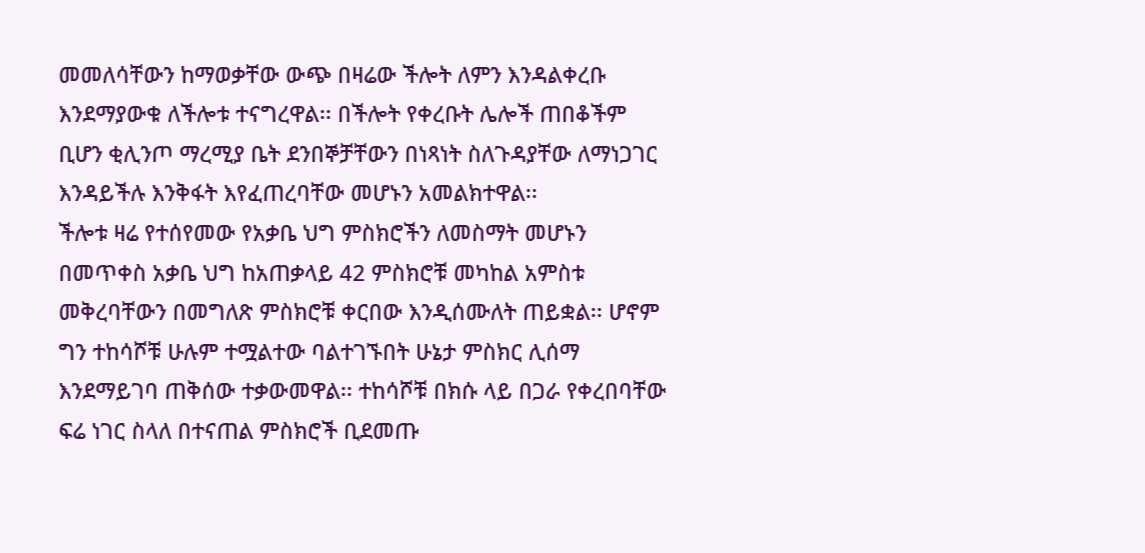መመለሳቸውን ከማወቃቸው ውጭ በዛሬው ችሎት ለምን እንዳልቀረቡ እንደማያውቁ ለችሎቱ ተናግረዋል፡፡ በችሎት የቀረቡት ሌሎች ጠበቆችም ቢሆን ቂሊንጦ ማረሚያ ቤት ደንበኞቻቸውን በነጻነት ስለጉዳያቸው ለማነጋገር እንዳይችሉ እንቅፋት እየፈጠረባቸው መሆኑን አመልክተዋል፡፡
ችሎቱ ዛሬ የተሰየመው የአቃቤ ህግ ምስክሮችን ለመስማት መሆኑን በመጥቀስ አቃቤ ህግ ከአጠቃላይ 42 ምስክሮቹ መካከል አምስቱ መቅረባቸውን በመግለጽ ምስክሮቹ ቀርበው እንዲሰሙለት ጠይቋል፡፡ ሆኖም ግን ተከሳሾቹ ሁሉም ተሟልተው ባልተገኙበት ሁኔታ ምስክር ሊሰማ እንደማይገባ ጠቅሰው ተቃውመዋል፡፡ ተከሳሾቹ በክሱ ላይ በጋራ የቀረበባቸው ፍሬ ነገር ስላለ በተናጠል ምስክሮች ቢደመጡ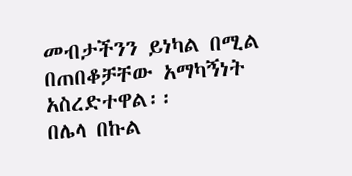መብታችንን ይነካል በሚል በጠበቆቻቸው አማካኝነት አስረድተዋል፡፡
በሌላ በኩል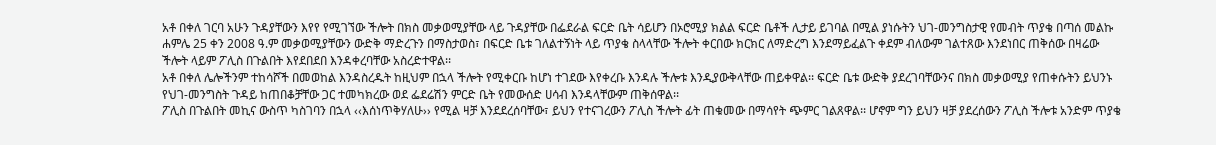አቶ በቀለ ገርባ አሁን ጉዳያቸውን እየየ የሚገኘው ችሎት በክስ መቃወሚያቸው ላይ ጉዳያቸው በፌደራል ፍርድ ቤት ሳይሆን በኦሮሚያ ክልል ፍርድ ቤቶች ሊታይ ይገባል በሚል ያነሱትን ህገ-መንግስታዊ የመብት ጥያቄ በጣሰ መልኩ ሐምሌ 25 ቀን 2008 ዓ.ም መቃወሚያቸውን ውድቅ ማድረጉን በማስታወስ፣ በፍርድ ቤቱ ገለልተኝነት ላይ ጥያቄ ስላላቸው ችሎት ቀርበው ክርክር ለማድረግ እንደማይፈልጉ ቀደም ብለውም ገልተጸው እንደነበር ጠቅሰው በዛሬው ችሎት ላይም ፖሊስ በጉልበት እየደበደበ እንዳቀረባቸው አስረድተዋል፡፡
አቶ በቀለ ሌሎችንም ተከሳሾች በመወከል እንዳስረዱት ከዚህም በኋላ ችሎት የሚቀርቡ ከሆነ ተገደው እየቀረቡ እንዳሉ ችሎቱ እንዲያውቅላቸው ጠይቀዋል፡፡ ፍርድ ቤቱ ውድቅ ያደረገባቸውንና በክስ መቃወሚያ የጠቀሱትን ይህንኑ የህገ-መንግስት ጉዳይ ከጠበቆቻቸው ጋር ተመካክረው ወደ ፌደሬሽን ምርድ ቤት የመውሰድ ሀሳብ እንዳላቸውም ጠቅሰዋል፡፡
ፖሊስ በጉልበት መኪና ውስጥ ካስገባን በኋላ ‹‹እሰነጥቅሃለሁ›› የሚል ዛቻ እንደደረሰባቸው፣ ይህን የተናገረውን ፖሊስ ችሎት ፊት ጠቁመው በማሳየት ጭምር ገልጸዋል፡፡ ሆኖም ግን ይህን ዛቻ ያደረሰውን ፖሊስ ችሎቱ አንድም ጥያቄ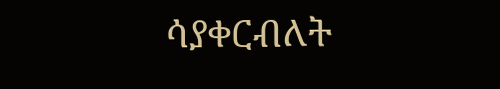ሳያቀርብለት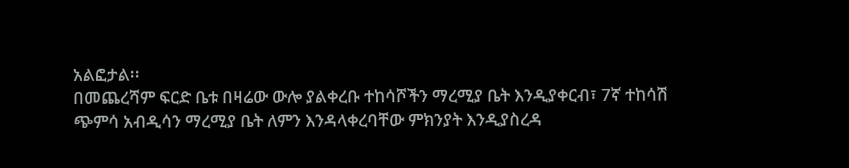አልፎታል፡፡
በመጨረሻም ፍርድ ቤቱ በዛሬው ውሎ ያልቀረቡ ተከሳሾችን ማረሚያ ቤት እንዲያቀርብ፣ 7ኛ ተከሳሽ ጭምሳ አብዲሳን ማረሚያ ቤት ለምን እንዳላቀረባቸው ምክንያት እንዲያስረዳ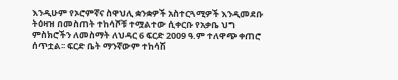እንዲሁም የኦሮምኛና ስዋህሊ ቋንቋዎች አስተርጓሚዎች እንዲመደቡ ትዕዛዝ በመስጠት ተከሳሾቹ ተሟልተው ሲቀርቡ የአቃቤ ህግ ምስክሮችን ለመስማት ለህዳር 6 ፍርድ 2009 ዓ.ም ተለዋጭ ቀጠሮ ሰጥቷል፡፡ ፍርድ ቤት ማንኛውም ተከሳሽ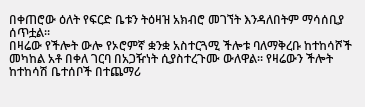በቀጠሮው ዕለት የፍርድ ቤቱን ትዕዛዝ አክብሮ መገኘት እንዳለበትም ማሳሰቢያ ሰጥቷል፡፡
በዛሬው የችሎት ውሎ የኦሮምኛ ቋንቋ አስተርጓሚ ችሎቱ ባለማቅረቡ ከተከሳሾች መካከል አቶ በቀለ ገርባ በአጋዥነት ሲያስተረጉሙ ውለዋል፡፡ የዛሬውን ችሎት ከተከሳሽ ቤተሰቦች በተጨማሪ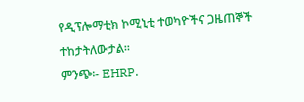የዲፕሎማቲክ ኮሚኒቲ ተወካዮችና ጋዜጠኞች ተከታትለውታል፡፡
ምንጭ፡- EHRP.